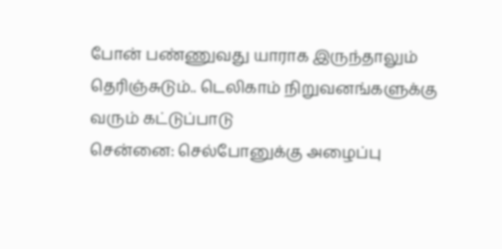போன் பண்ணுவது யாராக இருந்தாலும் தெரிஞ்சுடும்.. டெலிகாம் நிறுவனங்களுக்கு வரும் கட்டுப்பாடு
சென்னை: செல்போனுக்கு அழைப்பு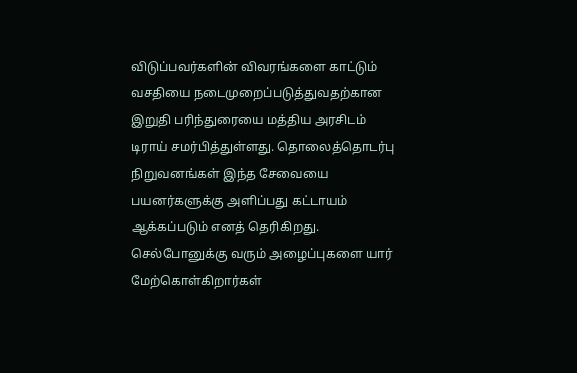விடுப்பவர்களின் விவரங்களை காட்டும் வசதியை நடைமுறைப்படுத்துவதற்கான இறுதி பரிந்துரையை மத்திய அரசிடம் டிராய் சமர்பித்துள்ளது. தொலைத்தொடர்பு நிறுவனங்கள் இந்த சேவையை பயனர்களுக்கு அளிப்பது கட்டாயம் ஆக்கப்படும் எனத் தெரிகிறது.
செல்போனுக்கு வரும் அழைப்புகளை யார் மேற்கொள்கிறார்கள்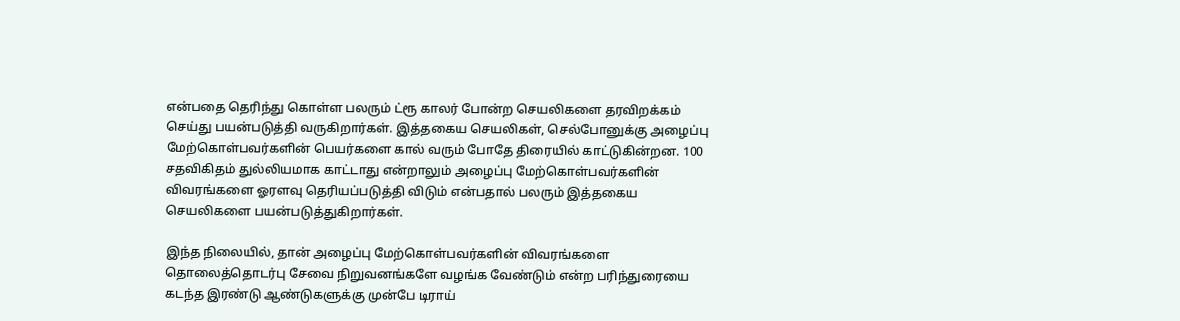என்பதை தெரிந்து கொள்ள பலரும் ட்ரூ காலர் போன்ற செயலிகளை தரவிறக்கம் செய்து பயன்படுத்தி வருகிறார்கள். இத்தகைய செயலிகள், செல்போனுக்கு அழைப்பு மேற்கொள்பவர்களின் பெயர்களை கால் வரும் போதே திரையில் காட்டுகின்றன. 100 சதவிகிதம் துல்லியமாக காட்டாது என்றாலும் அழைப்பு மேற்கொள்பவர்களின் விவரங்களை ஓரளவு தெரியப்படுத்தி விடும் என்பதால் பலரும் இத்தகைய செயலிகளை பயன்படுத்துகிறார்கள்.

இந்த நிலையில், தான் அழைப்பு மேற்கொள்பவர்களின் விவரங்களை தொலைத்தொடர்பு சேவை நிறுவனங்களே வழங்க வேண்டும் என்ற பரிந்துரையை கடந்த இரண்டு ஆண்டுகளுக்கு முன்பே டிராய்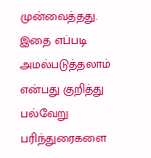முன்வைத்தது. இதை எப்படி அமல்படுத்தலாம் என்பது குறித்து பல்வேறு பரிந்துரைகளை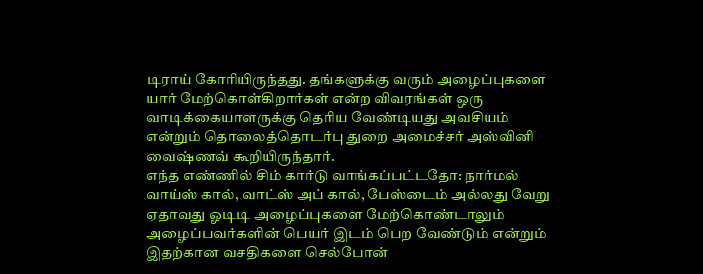டிராய் கோரியிருந்தது. தங்களுக்கு வரும் அழைப்புகளை யார் மேற்கொள்கிறார்கள் என்ற விவரங்கள் ஒரு வாடிக்கையாளருக்கு தெரிய வேண்டியது அவசியம் என்றும் தொலைத்தொடர்பு துறை அமைச்சர் அஸ்வினி வைஷ்ணவ் கூறியிருந்தார்.
எந்த எண்ணில் சிம் கார்டு வாங்கப்பட்டதோ: நார்மல் வாய்ஸ் கால், வாட்ஸ் அப் கால், பேஸ்டைம் அல்லது வேறு ஏதாவது ஓடிடி அழைப்புகளை மேற்கொண்டாலும் அழைப்பவர்களின் பெயர் இடம் பெற வேண்டும் என்றும் இதற்கான வசதிகளை செல்போன்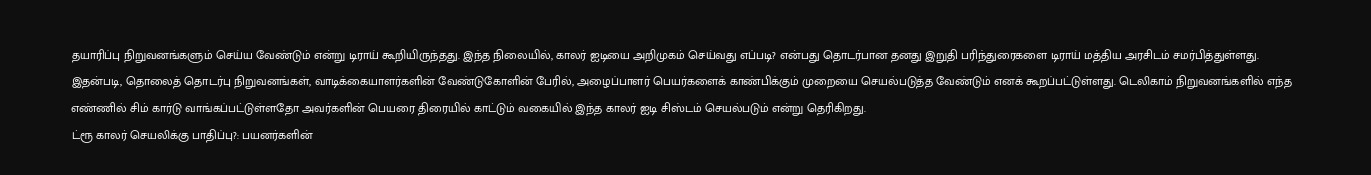தயாரிப்பு நிறுவனங்களும் செய்ய வேண்டும் என்று டிராய் கூறியிருந்தது. இந்த நிலையில், காலர் ஐடியை அறிமுகம் செய்வது எப்படி? என்பது தொடர்பான தனது இறுதி பரிந்துரைகளை டிராய் மத்திய அரசிடம் சமர்பித்துள்ளது.
இதன்படி, தொலைத் தொடர்பு நிறுவனங்கள், வாடிக்கையாளர்களின் வேண்டுகோளின் பேரில், அழைப்பாளர் பெயர்களைக் காண்பிக்கும் முறையை செயல்படுத்த வேண்டும் எனக் கூறப்பட்டுள்ளது. டெலிகாம் நிறுவனங்களில் எந்த எண்ணில் சிம் கார்டு வாங்கப்பட்டுள்ளதோ அவர்களின் பெயரை திரையில் காட்டும் வகையில் இந்த காலர் ஐடி சிஸ்டம் செயல்படும் என்று தெரிகிறது.
ட்ரூ காலர் செயலிக்கு பாதிப்பு?: பயனர்களின்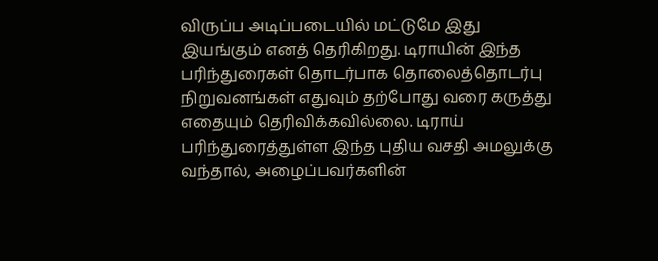விருப்ப அடிப்படையில் மட்டுமே இது இயங்கும் எனத் தெரிகிறது. டிராயின் இந்த பரிந்துரைகள் தொடர்பாக தொலைத்தொடர்பு நிறுவனங்கள் எதுவும் தற்போது வரை கருத்து எதையும் தெரிவிக்கவில்லை. டிராய் பரிந்துரைத்துள்ள இந்த புதிய வசதி அமலுக்கு வந்தால், அழைப்பவர்களின்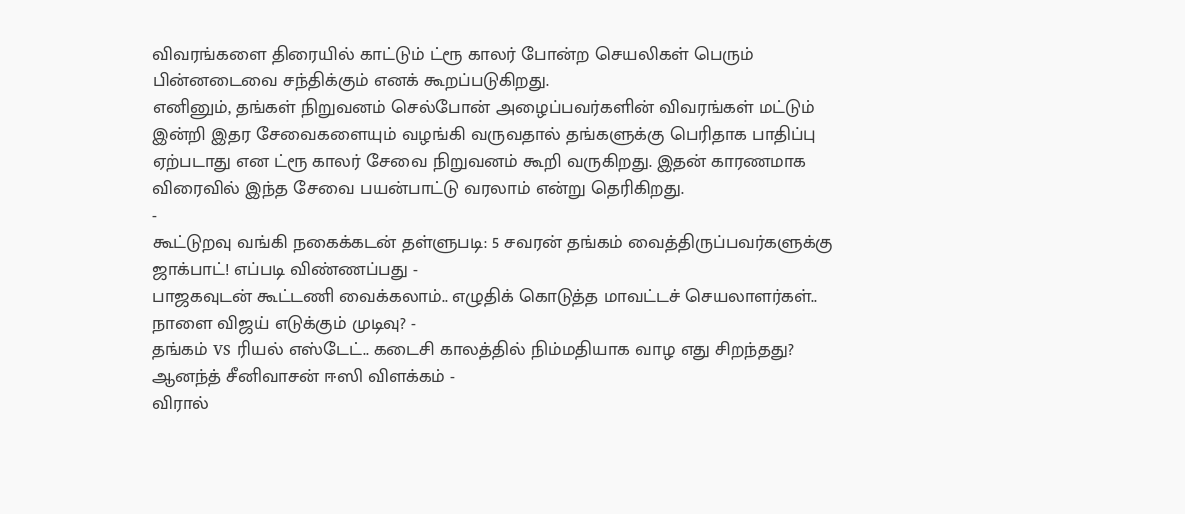விவரங்களை திரையில் காட்டும் ட்ரூ காலர் போன்ற செயலிகள் பெரும் பின்னடைவை சந்திக்கும் எனக் கூறப்படுகிறது.
எனினும், தங்கள் நிறுவனம் செல்போன் அழைப்பவர்களின் விவரங்கள் மட்டும் இன்றி இதர சேவைகளையும் வழங்கி வருவதால் தங்களுக்கு பெரிதாக பாதிப்பு ஏற்படாது என ட்ரூ காலர் சேவை நிறுவனம் கூறி வருகிறது. இதன் காரணமாக விரைவில் இந்த சேவை பயன்பாட்டு வரலாம் என்று தெரிகிறது.
-
கூட்டுறவு வங்கி நகைக்கடன் தள்ளுபடி: 5 சவரன் தங்கம் வைத்திருப்பவர்களுக்கு ஜாக்பாட்! எப்படி விண்ணப்பது -
பாஜகவுடன் கூட்டணி வைக்கலாம்.. எழுதிக் கொடுத்த மாவட்டச் செயலாளர்கள்.. நாளை விஜய் எடுக்கும் முடிவு? -
தங்கம் vs ரியல் எஸ்டேட்.. கடைசி காலத்தில் நிம்மதியாக வாழ எது சிறந்தது? ஆனந்த் சீனிவாசன் ஈஸி விளக்கம் -
விரால்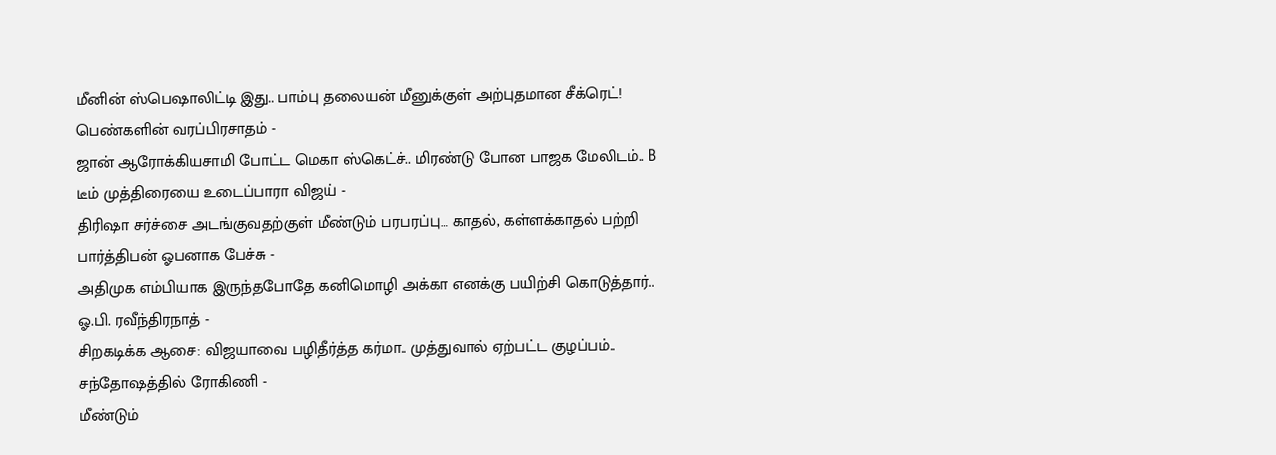மீனின் ஸ்பெஷாலிட்டி இது.. பாம்பு தலையன் மீனுக்குள் அற்புதமான சீக்ரெட்! பெண்களின் வரப்பிரசாதம் -
ஜான் ஆரோக்கியசாமி போட்ட மெகா ஸ்கெட்ச்.. மிரண்டு போன பாஜக மேலிடம்.. B டீம் முத்திரையை உடைப்பாரா விஜய் -
திரிஷா சர்ச்சை அடங்குவதற்குள் மீண்டும் பரபரப்பு… காதல், கள்ளக்காதல் பற்றி பார்த்திபன் ஓபனாக பேச்சு -
அதிமுக எம்பியாக இருந்தபோதே கனிமொழி அக்கா எனக்கு பயிற்சி கொடுத்தார்.. ஓ.பி. ரவீந்திரநாத் -
சிறகடிக்க ஆசை: விஜயாவை பழிதீர்த்த கர்மா.. முத்துவால் ஏற்பட்ட குழப்பம்.. சந்தோஷத்தில் ரோகிணி -
மீண்டும்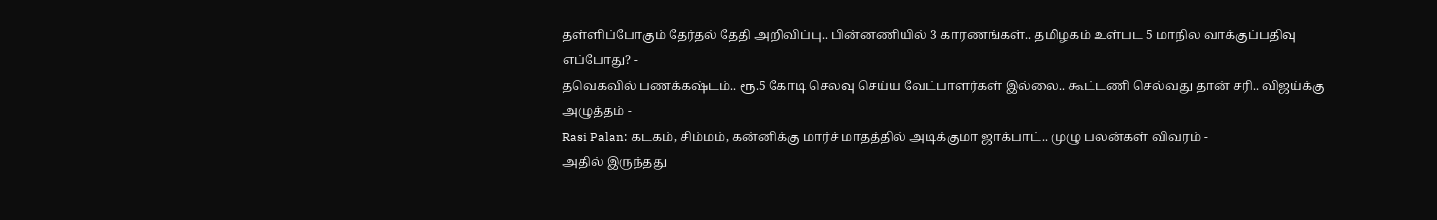தள்ளிப்போகும் தேர்தல் தேதி அறிவிப்பு.. பின்னணியில் 3 காரணங்கள்.. தமிழகம் உள்பட 5 மாநில வாக்குப்பதிவு எப்போது? -
தவெகவில் பணக்கஷ்டம்.. ரூ.5 கோடி செலவு செய்ய வேட்பாளர்கள் இல்லை.. கூட்டணி செல்வது தான் சரி.. விஜய்க்கு அழுத்தம் -
Rasi Palan: கடகம், சிம்மம், கன்னிக்கு மார்ச் மாதத்தில் அடிக்குமா ஜாக்பாட்.. முழு பலன்கள் விவரம் -
அதில் இருந்தது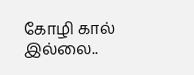கோழி கால் இல்லை..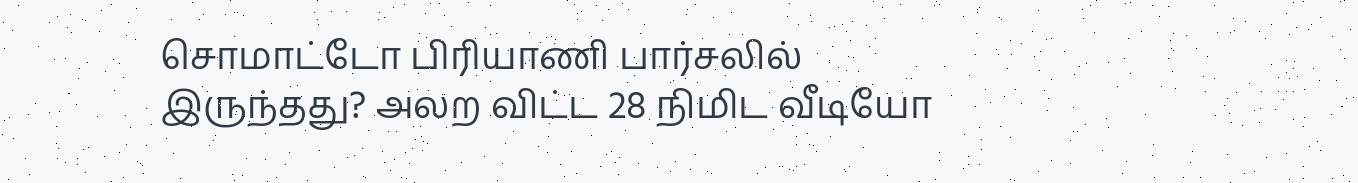சொமாட்டோ பிரியாணி பார்சலில் இருந்தது? அலற விட்ட 28 நிமிட வீடியோ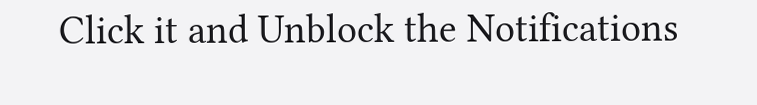Click it and Unblock the Notifications